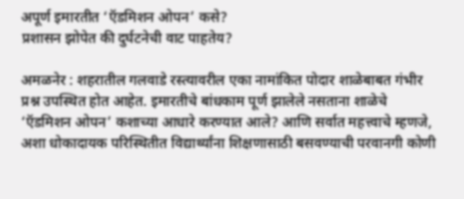अपूर्ण इमारतीत ‘ऍडमिशन ओपन’ कसे?
प्रशासन झोपेत की दुर्घटनेची वाट पाहतेय?

अमळनेर : शहरातील गलवाडे रस्त्यावरील एका नामांकित पोदार शाळेबाबत गंभीर प्रश्न उपस्थित होत आहेत. इमारतीचे बांधकाम पूर्ण झालेले नसताना शाळेचे ‘ऍडमिशन ओपन’ कशाच्या आधारे करण्यात आले? आणि सर्वात महत्त्वाचे म्हणजे, अशा धोकादायक परिस्थितीत विद्यार्थ्यांना शिक्षणासाठी बसवण्याची परवानगी कोणी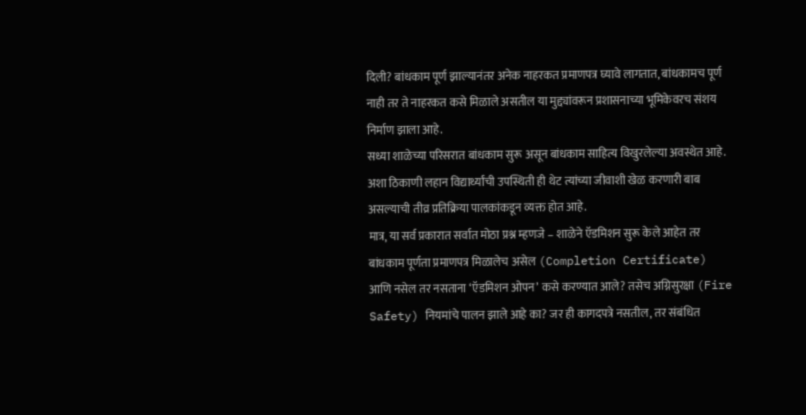दिली? बांधकाम पूर्ण झाल्यानंतर अनेक नाहरकत प्रमाणपत्र घ्यावे लागतात, बांधकामच पूर्ण नाही तर ते नाहरकत कसे मिळाले असतील या मुद्द्यांवरून प्रशासनाच्या भूमिकेवरच संशय निर्माण झाला आहे.
सध्या शाळेच्या परिसरात बांधकाम सुरू असून बांधकाम साहित्य विखुरलेल्या अवस्थेत आहे. अशा ठिकाणी लहान विद्यार्थ्यांची उपस्थिती ही थेट त्यांच्या जीवाशी खेळ करणारी बाब असल्याची तीव्र प्रतिक्रिया पालकांकडून व्यक्त होत आहे.
मात्र, या सर्व प्रकारात सर्वात मोठा प्रश्न म्हणजे – शाळेने ऍडमिशन सुरू केले आहेत तर बांधकाम पूर्णता प्रमाणपत्र मिळालेच असेल (Completion Certificate) आणि नसेल तर नसताना ‘ऍडमिशन ओपन’ कसे करण्यात आले? तसेच अग्निसुरक्षा (Fire Safety) नियमांचे पालन झाले आहे का? जर ही कागदपत्रे नसतील, तर संबंधित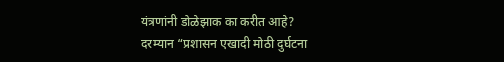यंत्रणांनी डोळेझाक का करीत आहे?
दरम्यान “प्रशासन एखादी मोठी दुर्घटना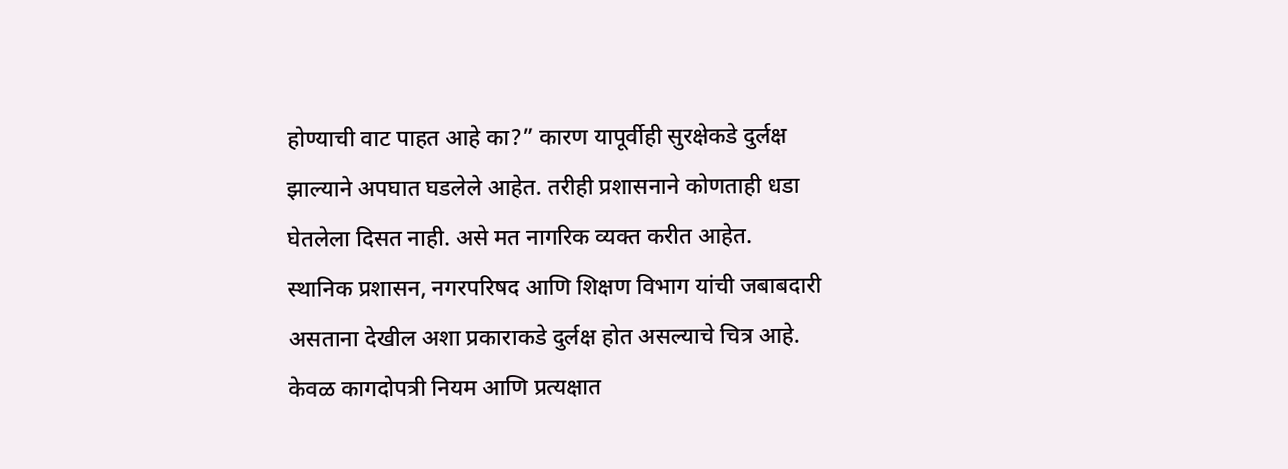होण्याची वाट पाहत आहे का?” कारण यापूर्वीही सुरक्षेकडे दुर्लक्ष झाल्याने अपघात घडलेले आहेत. तरीही प्रशासनाने कोणताही धडा घेतलेला दिसत नाही. असे मत नागरिक व्यक्त करीत आहेत.
स्थानिक प्रशासन, नगरपरिषद आणि शिक्षण विभाग यांची जबाबदारी असताना देखील अशा प्रकाराकडे दुर्लक्ष होत असल्याचे चित्र आहे. केवळ कागदोपत्री नियम आणि प्रत्यक्षात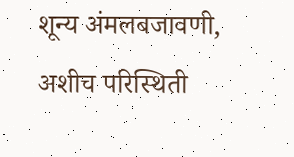शून्य अंमलबजावणी, अशीच परिस्थिती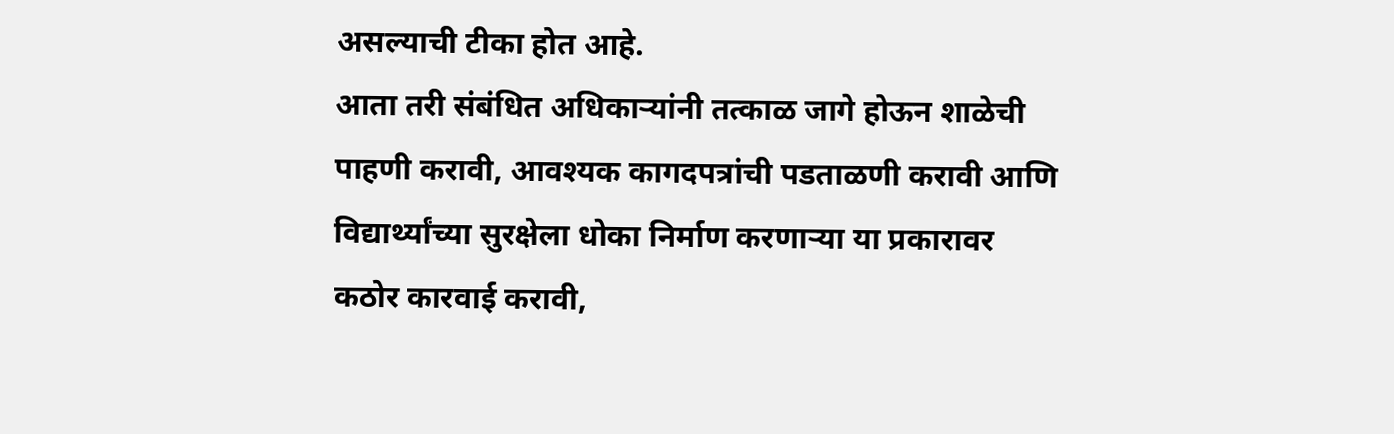असल्याची टीका होत आहे.
आता तरी संबंधित अधिकाऱ्यांनी तत्काळ जागे होऊन शाळेची पाहणी करावी, आवश्यक कागदपत्रांची पडताळणी करावी आणि विद्यार्थ्यांच्या सुरक्षेला धोका निर्माण करणाऱ्या या प्रकारावर कठोर कारवाई करावी,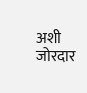अशी जोरदार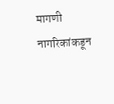मागणी नागरिकांकडून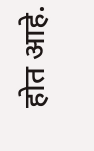होत आहे.